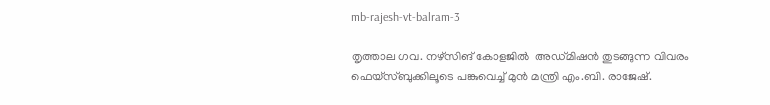mb-rajesh-vt-balram-3

തൃത്താല ഗവ. നഴ്‌സിങ് കോളജിൽ  അഡ്‌മിഷൻ തുടങ്ങുന്ന വിവരം ഫെയ്സ്ബുക്കിലൂടെ പങ്കുവെച്ച് മുന്‍ മന്ത്രി എം.ബി. രാജേഷ്.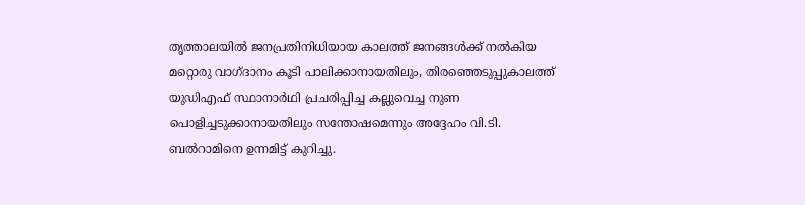തൃത്താലയിൽ ജനപ്രതിനിധിയായ കാലത്ത് ജനങ്ങൾക്ക് നൽകിയ മറ്റൊരു വാഗ്‌ദാനം കൂടി പാലിക്കാനായതിലും, തിരഞ്ഞെടുപ്പുകാലത്ത് യുഡിഎഫ് സ്ഥാനാർഥി പ്രചരിപ്പിച്ച കല്ലുവെച്ച നുണ പൊളിച്ചടുക്കാനായതിലും സന്തോഷമെന്നും അദ്ദേഹം വി.ടി. ബല്‍റാമിനെ ഉന്നമിട്ട് കുറിച്ചു.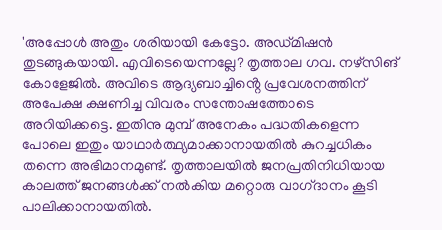'അപ്പോൾ അതും ശരിയായി കേട്ടോ. അഡ്‌മിഷൻ തുടങ്ങുകയായി. എവിടെയെന്നല്ലേ? തൃത്താല ഗവ. നഴ്‌സിങ് കോളേജിൽ. അവിടെ ആദ്യബാച്ചിൻ്റെ പ്രവേശനത്തിന് അപേക്ഷ ക്ഷണിച്ച വിവരം സന്തോഷത്തോടെ അറിയിക്കട്ടെ. ഇതിനു മുമ്പ് അനേകം പദ്ധതികളെന്ന പോലെ ഇതും യാഥാർത്ഥ്യമാക്കാനായതിൽ കുറച്ചധികം തന്നെ അഭിമാനമുണ്ട്. തൃത്താലയിൽ ജനപ്രതിനിധിയായ കാലത്ത് ജനങ്ങൾക്ക് നൽകിയ മറ്റൊരു വാഗ്‌ദാനം കൂടി പാലിക്കാനായതിൽ.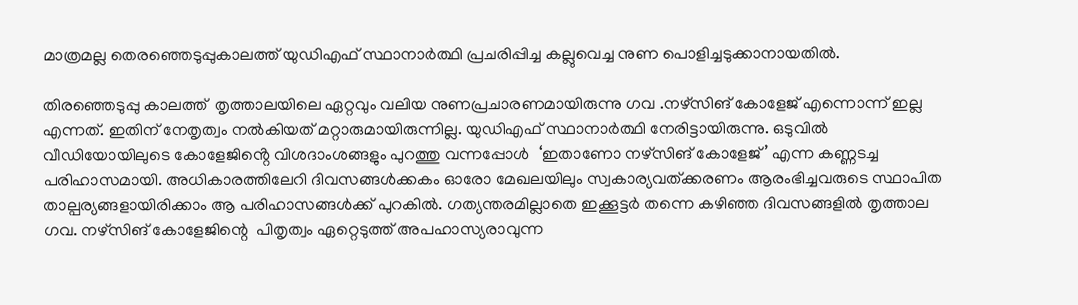മാത്രമല്ല തെരഞ്ഞെടുപ്പുകാലത്ത് യുഡിഎഫ് സ്ഥാനാർത്ഥി പ്രചരിപ്പിച്ച കല്ലുവെച്ച നുണ പൊളിച്ചടുക്കാനായതിൽ.

തിരഞ്ഞെടുപ്പു കാലത്ത്  തൃത്താലയിലെ ഏറ്റവും വലിയ നുണപ്രചാരണമായിരുന്നു ഗവ .നഴ്സിങ് കോളേജ് എന്നൊന്ന് ഇല്ല എന്നത്. ഇതിന് നേതൃത്വം നൽകിയത് മറ്റാരുമായിരുന്നില്ല. യുഡിഎഫ് സ്ഥാനാർത്ഥി നേരിട്ടായിരുന്നു. ഒടുവിൽ വീഡിയോയിലുടെ കോളേജിൻ്റെ വിശദാംശങ്ങളും പുറത്തു വന്നപ്പോൾ  ‘ഇതാണോ നഴ്സിങ് കോളേജ്’ എന്ന കണ്ണടച്ച പരിഹാസമായി. അധികാരത്തിലേറി ദിവസങ്ങൾക്കകം ഓരോ മേഖലയിലും സ്വകാര്യവത്ക്കരണം ആരംഭിച്ചവരുടെ സ്ഥാപിത താല്പര്യങ്ങളായിരിക്കാം ആ പരിഹാസങ്ങൾക്ക് പുറകിൽ. ഗത്യന്തരമില്ലാതെ ഇക്കൂട്ടർ തന്നെ കഴിഞ്ഞ ദിവസങ്ങളിൽ തൃത്താല ഗവ. നഴ്സിങ് കോളേജിന്റെ  പിതൃത്വം ഏറ്റെടുത്ത് അപഹാസ്യരാവുന്ന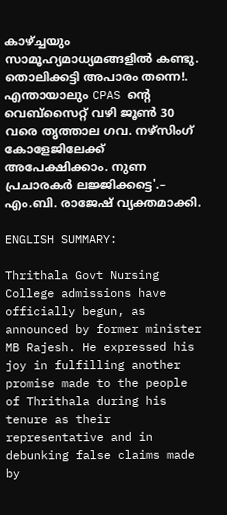കാഴ്ച്ചയും സാമൂഹ്യമാധ്യമങ്ങളിൽ കണ്ടു. തൊലിക്കട്ടി അപാരം തന്നെ!. എന്തായാലും CPAS ന്റെ വെബ്സൈറ്റ് വഴി ജൂൺ 30 വരെ തൃത്താല ഗവ. നഴ്സിംഗ് കോളേജിലേക്ക്  അപേക്ഷിക്കാം. നുണ പ്രചാരകർ ലജ്ജിക്കട്ടെ'.– എം.ബി. രാജേഷ് വ്യക്തമാക്കി.

ENGLISH SUMMARY:

Thrithala Govt Nursing College admissions have officially begun, as announced by former minister MB Rajesh. He expressed his joy in fulfilling another promise made to the people of Thrithala during his tenure as their representative and in debunking false claims made by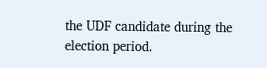the UDF candidate during the election period.